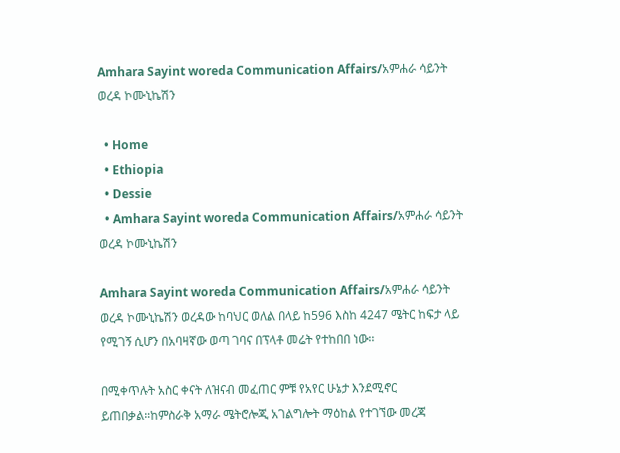Amhara Sayint woreda Communication Affairs/አምሐራ ሳይንት ወረዳ ኮሙኒኬሽን

  • Home
  • Ethiopia
  • Dessie
  • Amhara Sayint woreda Communication Affairs/አምሐራ ሳይንት ወረዳ ኮሙኒኬሽን

Amhara Sayint woreda Communication Affairs/አምሐራ ሳይንት ወረዳ ኮሙኒኬሽን ወረዳው ከባህር ወለል በላይ ከ596 እስከ 4247 ሜትር ከፍታ ላይ የሚገኝ ሲሆን በአባዛኛው ወጣ ገባና በፕላቶ መሬት የተከበበ ነው፡፡

በሚቀጥሉት አስር ቀናት ለዝናብ መፈጠር ምቹ የአየር ሁኔታ እንደሚኖር ይጠበቃል።ከምስራቅ አማራ ሜትሮሎጂ አገልግሎት ማዕከል የተገኘው መረጃ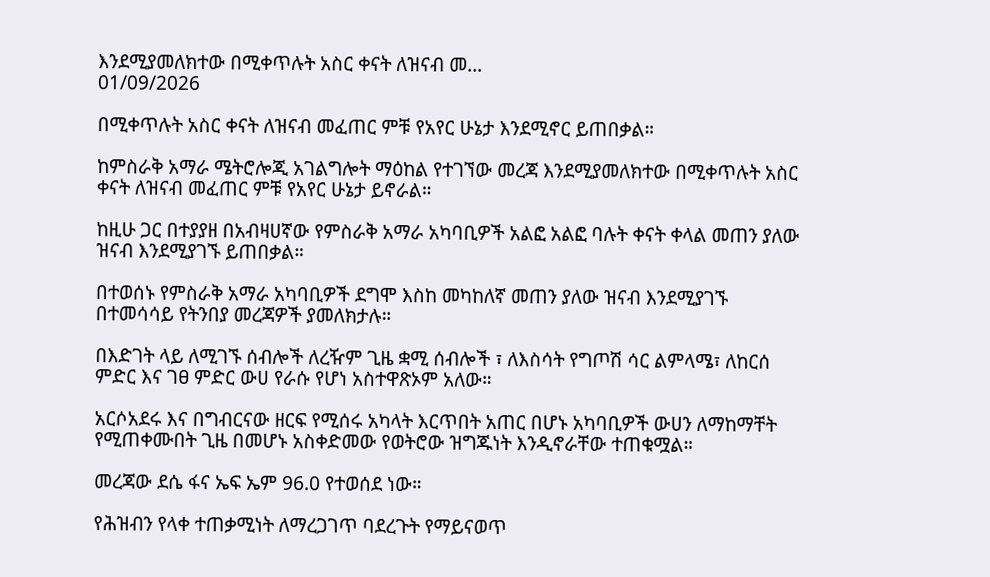እንደሚያመለክተው በሚቀጥሉት አስር ቀናት ለዝናብ መ...
01/09/2026

በሚቀጥሉት አስር ቀናት ለዝናብ መፈጠር ምቹ የአየር ሁኔታ እንደሚኖር ይጠበቃል።

ከምስራቅ አማራ ሜትሮሎጂ አገልግሎት ማዕከል የተገኘው መረጃ እንደሚያመለክተው በሚቀጥሉት አስር ቀናት ለዝናብ መፈጠር ምቹ የአየር ሁኔታ ይኖራል።

ከዚሁ ጋር በተያያዘ በአብዛሀኛው የምስራቅ አማራ አካባቢዎች አልፎ አልፎ ባሉት ቀናት ቀላል መጠን ያለው ዝናብ እንደሚያገኙ ይጠበቃል።

በተወሰኑ የምስራቅ አማራ አካባቢዎች ደግሞ እስከ መካከለኛ መጠን ያለው ዝናብ እንደሚያገኙ በተመሳሳይ የትንበያ መረጃዎች ያመለክታሉ።

በእድገት ላይ ለሚገኙ ሰብሎች ለረዥም ጊዜ ቋሚ ሰብሎች ፣ ለእስሳት የግጦሽ ሳር ልምላሜ፣ ለከርሰ ምድር እና ገፀ ምድር ውሀ የራሱ የሆነ አስተዋጽኦም አለው።

አርሶአደሩ እና በግብርናው ዘርፍ የሚሰሩ አካላት እርጥበት አጠር በሆኑ አካባቢዎች ውሀን ለማከማቸት የሚጠቀሙበት ጊዜ በመሆኑ አስቀድመው የወትሮው ዝግጁነት እንዲኖራቸው ተጠቁሟል።

መረጃው ደሴ ፋና ኤፍ ኤም 96.0 የተወሰደ ነው።

የሕዝብን የላቀ ተጠቃሚነት ለማረጋገጥ ባደረጉት የማይናወጥ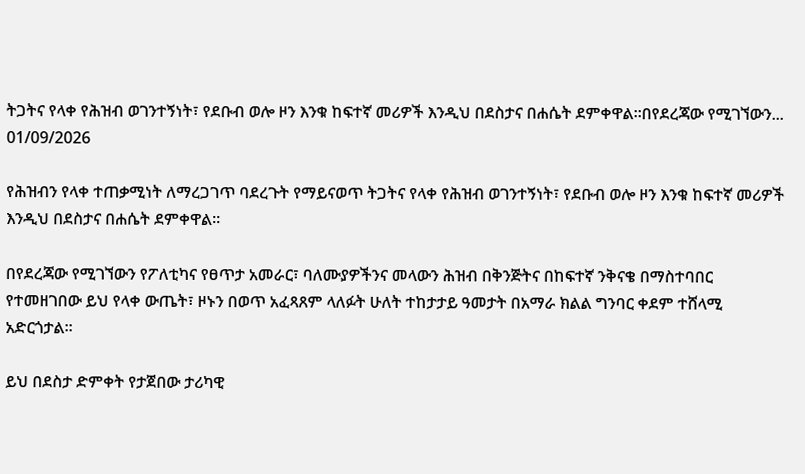ትጋትና የላቀ የሕዝብ ወገንተኝነት፣ የደቡብ ወሎ ዞን እንቁ ከፍተኛ መሪዎች እንዲህ በደስታና በሐሴት ደምቀዋል።በየደረጃው የሚገኘውን...
01/09/2026

የሕዝብን የላቀ ተጠቃሚነት ለማረጋገጥ ባደረጉት የማይናወጥ ትጋትና የላቀ የሕዝብ ወገንተኝነት፣ የደቡብ ወሎ ዞን እንቁ ከፍተኛ መሪዎች እንዲህ በደስታና በሐሴት ደምቀዋል።

በየደረጃው የሚገኘውን የፖለቲካና የፀጥታ አመራር፣ ባለሙያዎችንና መላውን ሕዝብ በቅንጅትና በከፍተኛ ንቅናቄ በማስተባበር የተመዘገበው ይህ የላቀ ውጤት፣ ዞኑን በወጥ አፈጻጸም ላለፉት ሁለት ተከታታይ ዓመታት በአማራ ክልል ግንባር ቀደም ተሸላሚ አድርጎታል።

ይህ በደስታ ድምቀት የታጀበው ታሪካዊ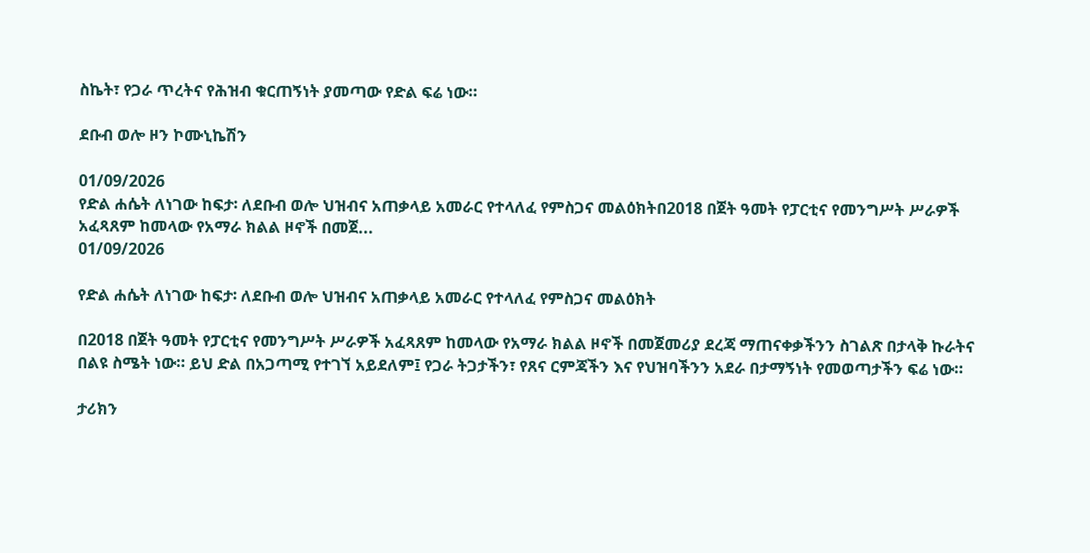ስኬት፣ የጋራ ጥረትና የሕዝብ ቁርጠኝነት ያመጣው የድል ፍሬ ነው።

ደቡብ ወሎ ዞን ኮሙኒኬሽን

01/09/2026
የድል ሐሴት ለነገው ከፍታ፡ ለደቡብ ወሎ ህዝብና አጠቃላይ አመራር የተላለፈ የምስጋና መልዕክትበ2018 በጀት ዓመት የፓርቲና የመንግሥት ሥራዎች አፈጻጸም ከመላው የአማራ ክልል ዞኖች በመጀ...
01/09/2026

የድል ሐሴት ለነገው ከፍታ፡ ለደቡብ ወሎ ህዝብና አጠቃላይ አመራር የተላለፈ የምስጋና መልዕክት

በ2018 በጀት ዓመት የፓርቲና የመንግሥት ሥራዎች አፈጻጸም ከመላው የአማራ ክልል ዞኖች በመጀመሪያ ደረጃ ማጠናቀቃችንን ስገልጽ በታላቅ ኩራትና በልዩ ስሜት ነው። ይህ ድል በአጋጣሚ የተገኘ አይደለም፤ የጋራ ትጋታችን፣ የጸና ርምጃችን እና የህዝባችንን አደራ በታማኝነት የመወጣታችን ፍሬ ነው።

ታሪክን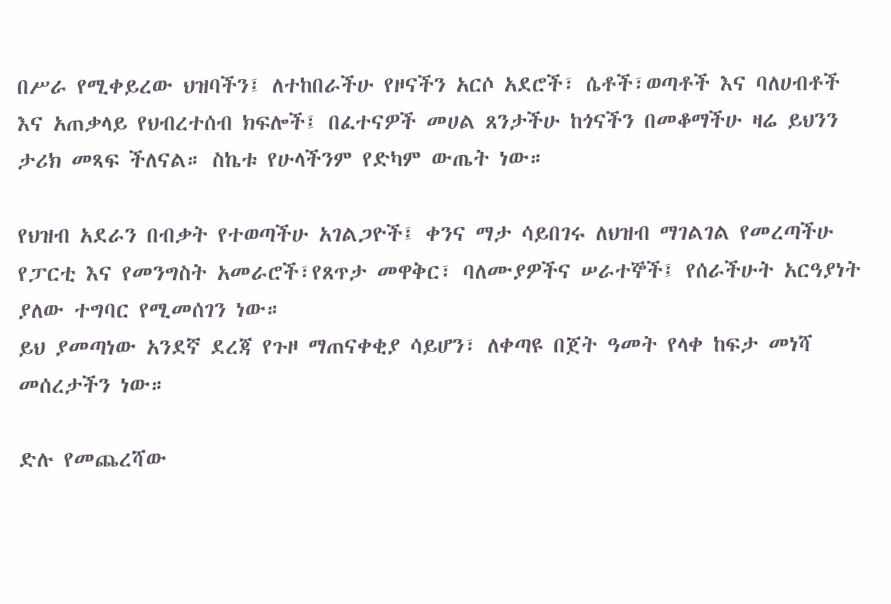በሥራ የሚቀይረው ህዝባችን፤ ለተከበራችሁ የዞናችን አርሶ አደሮች፣ ሴቶች፣ወጣቶች እና ባለሀብቶች እና አጠቃላይ የህብረተሰብ ክፍሎች፤ በፈተናዎች መሀል ጸንታችሁ ከጎናችን በመቆማችሁ ዛሬ ይህንን ታሪክ መጻፍ ችለናል። ስኬቱ የሁላችንም የድካም ውጤት ነው።

የህዝብ አደራን በብቃት የተወጣችሁ አገልጋዮች፤ ቀንና ማታ ሳይበገሩ ለህዝብ ማገልገል የመረጣችሁ የፓርቲ እና የመንግስት አመራሮች፣የጸጥታ መዋቅር፣ ባለሙያዎችና ሠራተኞች፤ የሰራችሁት አርዓያነት ያለው ተግባር የሚመሰገን ነው።
ይህ ያመጣነው አንደኛ ደረጃ የጉዞ ማጠናቀቂያ ሳይሆን፣ ለቀጣዩ በጀት ዓመት የላቀ ከፍታ መነሻ መሰረታችን ነው።

ድሉ የመጨረሻው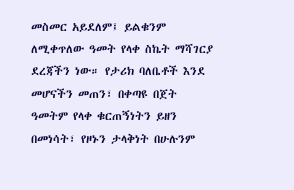መስመር አይደለም፤ ይልቁንም ለሚቀጥለው ዓመት የላቀ ስኬት ማሻገርያ ደረጃችን ነው። የታሪክ ባለቤቶች እንደ መሆናችን መጠን፣ በቀጣዩ በጀት ዓመትም የላቀ ቁርጠኝነትን ይዘን በመነሳት፣ የዞኑን ታላቅነት በሁሉንም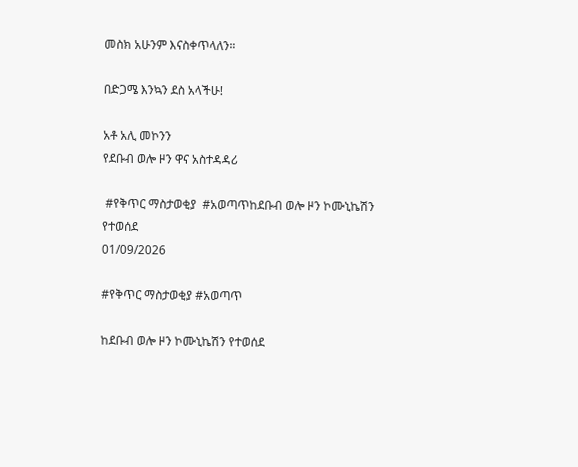መስክ አሁንም እናስቀጥላለን።

በድጋሜ እንኳን ደስ አላችሁ!

አቶ አሊ መኮንን
የደቡብ ወሎ ዞን ዋና አስተዳዳሪ

 #የቅጥር ማስታወቂያ  #አወጣጥከደቡብ ወሎ ዞን ኮሙኒኬሽን የተወሰደ
01/09/2026

#የቅጥር ማስታወቂያ #አወጣጥ

ከደቡብ ወሎ ዞን ኮሙኒኬሽን የተወሰደ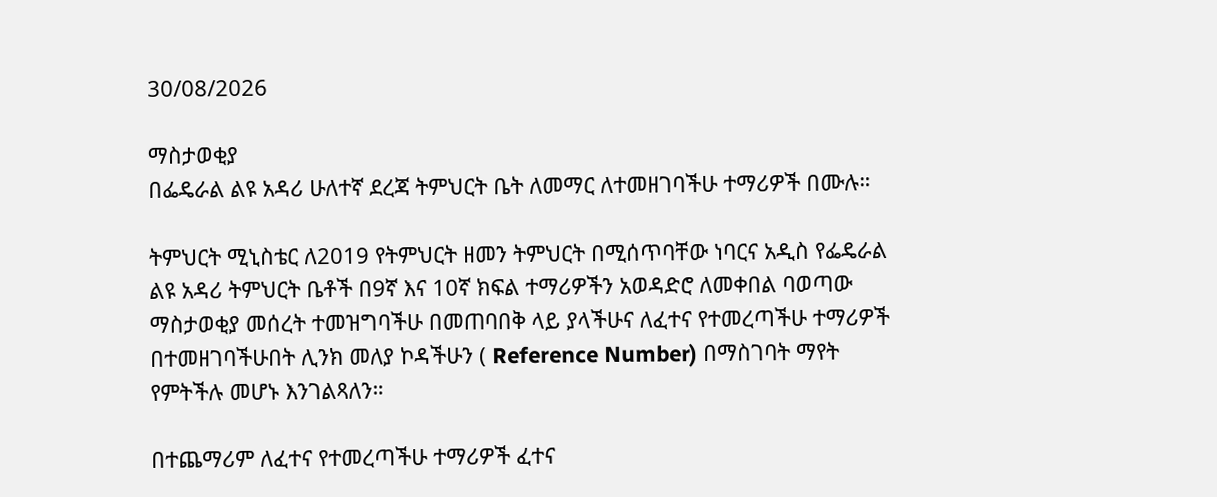30/08/2026

ማስታወቂያ
በፌዴራል ልዩ አዳሪ ሁለተኛ ደረጃ ትምህርት ቤት ለመማር ለተመዘገባችሁ ተማሪዎች በሙሉ።

ትምህርት ሚኒስቴር ለ2019 የትምህርት ዘመን ትምህርት በሚሰጥባቸው ነባርና አዲስ የፌዴራል ልዩ አዳሪ ትምህርት ቤቶች በ9ኛ እና 10ኛ ክፍል ተማሪዎችን አወዳድሮ ለመቀበል ባወጣው ማስታወቂያ መሰረት ተመዝግባችሁ በመጠባበቅ ላይ ያላችሁና ለፈተና የተመረጣችሁ ተማሪዎች በተመዘገባችሁበት ሊንክ መለያ ኮዳችሁን ( Reference Number) በማስገባት ማየት የምትችሉ መሆኑ እንገልጻለን።

በተጨማሪም ለፈተና የተመረጣችሁ ተማሪዎች ፈተና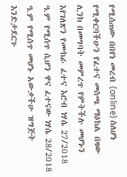የሚሰጠው በበየነ መረብ (online) ስለሆነ የሚቀርባችሁን የፈተና መስጫ ማዕከል በዛው ሊንክ በመግባት መምረጥ የምትችሉ መሆኑን እየገለጽን የሙከራ ፈተና እሮብ ነሃሴ 27/2018 ዓ.ም የሚሰጥ ሲሆን ዋና ፈተናው ነሃሴ 28/2018 ዓ.ም የሚሰጥ መሆኑ አውቃችሁ ዝግጅት እንድታደርጉ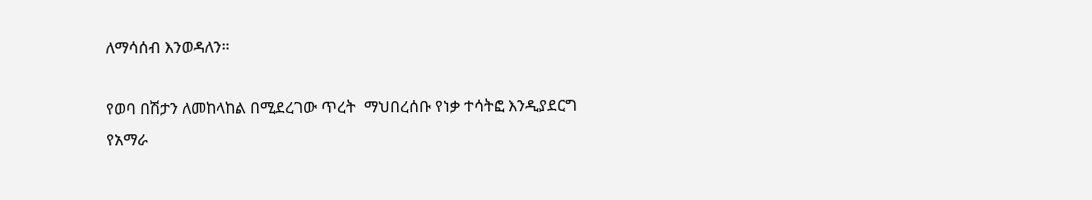ለማሳሰብ እንወዳለን።

የወባ በሽታን ለመከላከል በሚደረገው ጥረት  ማህበረሰቡ የነቃ ተሳትፎ እንዲያደርግ የአማራ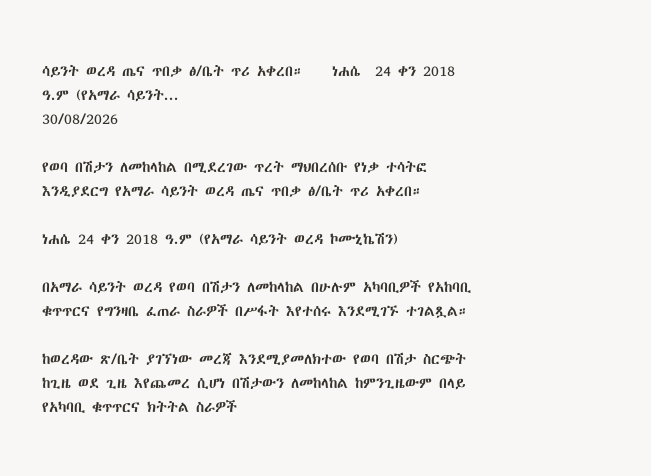ሳይንት ወረዳ ጤና ጥበቃ ፅ/ቤት ጥሪ አቀረበ።    ነሐሴ  24 ቀን 2018 ዓ.ም (የአማራ ሳይንት...
30/08/2026

የወባ በሽታን ለመከላከል በሚደረገው ጥረት ማህበረሰቡ የነቃ ተሳትፎ እንዲያደርግ የአማራ ሳይንት ወረዳ ጤና ጥበቃ ፅ/ቤት ጥሪ አቀረበ።

ነሐሴ 24 ቀን 2018 ዓ.ም (የአማራ ሳይንት ወረዳ ኮሙኒኬሽን)

በአማራ ሳይንት ወረዳ የወባ በሽታን ለመከላከል በሁሉም አካባቢዎች የአከባቢ ቁጥጥርና የግንዛቤ ፈጠራ ስራዎች በሥፋት እየተሰሩ እንደሚገኙ ተገልጿል።

ከወረዳው ጽ/ቤት ያገኘነው መረጃ እንደሚያመለክተው የወባ በሽታ ስርጭት ከጊዜ ወደ ጊዜ እየጨመረ ሲሆነ በሽታውን ለመከላከል ከምንጊዜውም በላይ የአካባቢ ቁጥጥርና ክትትል ስራዎች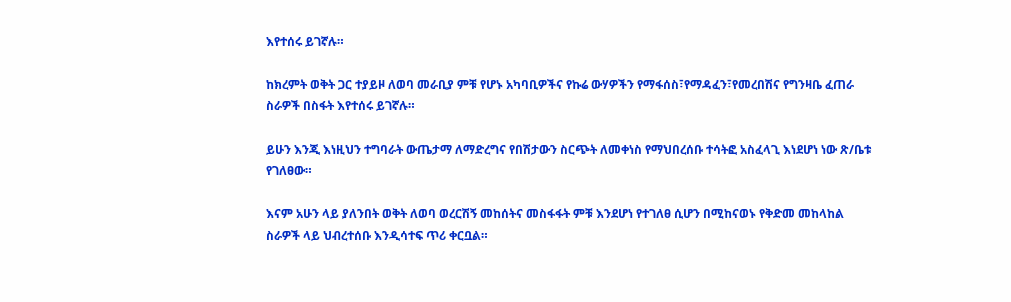እየተሰሩ ይገኛሉ።

ከክረምት ወቅት ጋር ተያይዞ ለወባ መራቢያ ምቹ የሆኑ አካባቢዎችና የኩሬ ውሃዎችን የማፋሰስ፣የማዳፈን፣የመረበሽና የግንዛቤ ፈጠራ ስራዎች በስፋት እየተሰሩ ይገኛሉ።

ይሁን እንጂ እነዚህን ተግባራት ውጤታማ ለማድረግና የበሽታውን ስርጭት ለመቀነስ የማህበረሰቡ ተሳትፎ አስፈላጊ እነደሆነ ነው ጽ/ቤቱ የገለፀው።

እናም አሁን ላይ ያለንበት ወቅት ለወባ ወረርሽኝ መከሰትና መስፋፋት ምቹ እንደሆነ የተገለፀ ሲሆን በሚከናወኑ የቅድመ መከላከል ስራዎች ላይ ህብረተሰቡ እንዲሳተፍ ጥሪ ቀርቧል።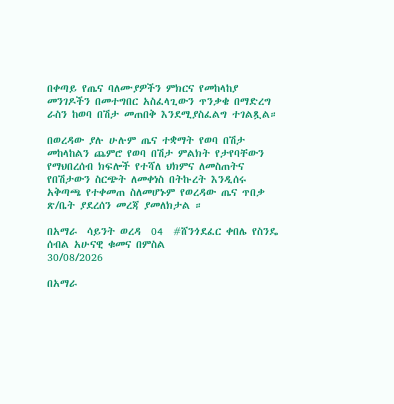በቀጣይ የጤና ባለሙያዎችን ምክርና የመከላከያ መንገዶችን በመተግበር አስፈላጊውን ጥንቃቄ በማድረግ ራስን ከወባ በሽታ መጠበቅ እንደሚያስፈልግ ተገልጿል።

በወረዳው ያሉ ሁሉም ጤና ተቋማት የወባ በሽታ መከላከልን ጨምሮ የወባ በሽታ ምልክት የታየባቸውን የማህበረሰብ ክፍሎች የተሻለ ህክምና ለመስጠትና የበሽታውን ስርጭት ለመቀነስ በትኩረት እንዲሰሩ አቅጣጫ የተቀመጠ ስለመሆኑም የወረዳው ጤና ጥበቃ ጽ/ቤት ያደረሰን መረጃ ያመለክታል ።

በአማራ  ሳይንት ወረዳ  04  #ሸንጎደፈር ቀበሌ የስንዴ ሰብል አሁናዊ ቁመና በምስል
30/08/2026

በአማራ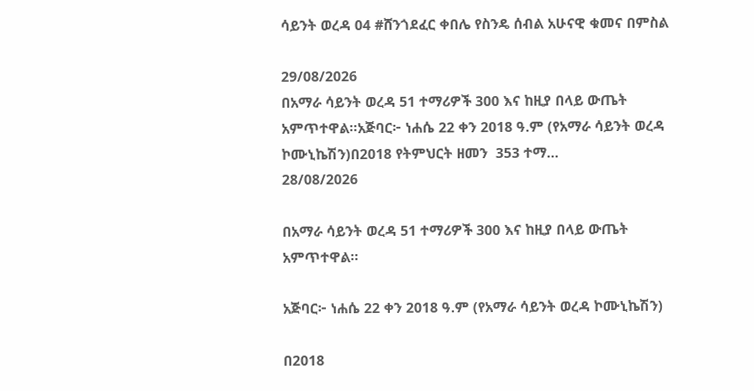ሳይንት ወረዳ 04 #ሸንጎደፈር ቀበሌ የስንዴ ሰብል አሁናዊ ቁመና በምስል

29/08/2026
በአማራ ሳይንት ወረዳ 51 ተማሪዎች 300 እና ከዚያ በላይ ውጤት አምጥተዋል።አጅባር፦ ነሐሴ 22 ቀን 2018 ዓ.ም (የአማራ ሳይንት ወረዳ ኮሙኒኬሽን)በ2018 የትምህርት ዘመን  353 ተማ...
28/08/2026

በአማራ ሳይንት ወረዳ 51 ተማሪዎች 300 እና ከዚያ በላይ ውጤት አምጥተዋል።

አጅባር፦ ነሐሴ 22 ቀን 2018 ዓ.ም (የአማራ ሳይንት ወረዳ ኮሙኒኬሽን)

በ2018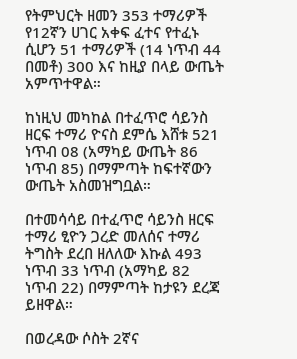የትምህርት ዘመን 353 ተማሪዎች የ12ኛን ሀገር አቀፍ ፈተና የተፈኑ ሲሆን 51 ተማሪዎች (14 ነጥብ 44 በመቶ) 300 እና ከዚያ በላይ ውጤት አምጥተዋል።

ከነዚህ መካከል በተፈጥሮ ሳይንስ ዘርፍ ተማሪ ዮናስ ደምሴ እሸቱ 521 ነጥብ 08 (አማካይ ውጤት 86 ነጥብ 85) በማምጣት ከፍተኛውን ውጤት አስመዝግቧል።

በተመሳሳይ በተፈጥሮ ሳይንስ ዘርፍ ተማሪ ፂዮን ጋረድ መለሰና ተማሪ ትግስት ደረበ ዘለለው እኩል 493 ነጥብ 33 ነጥብ (አማካይ 82 ነጥብ 22) በማምጣት ከታዩን ደረጃ ይዘዋል።

በወረዳው ሶስት 2ኛና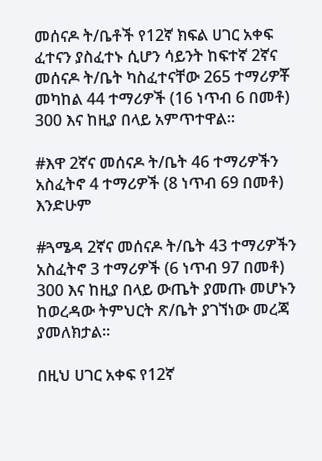መሰናዶ ት/ቤቶች የ12ኛ ክፍል ሀገር አቀፍ ፈተናን ያስፈተኑ ሲሆን ሳይንት ከፍተኛ 2ኛና መሰናዶ ት/ቤት ካስፈተናቸው 265 ተማሪዎቾ መካከል 44 ተማሪዎች (16 ነጥብ 6 በመቶ) 300 እና ከዚያ በላይ አምጥተዋል።

#እዋ 2ኛና መሰናዶ ት/ቤት 46 ተማሪዎችን አስፈትኖ 4 ተማሪዎች (8 ነጥብ 69 በመቶ) እንድሁም

#ጓሜዳ 2ኛና መሰናዶ ት/ቤት 43 ተማሪዎችን አስፈትኖ 3 ተማሪዎች (6 ነጥብ 97 በመቶ) 300 እና ከዚያ በላይ ውጤት ያመጡ መሆኑን ከወረዳው ትምህርት ጽ/ቤት ያገኘነው መረጃ ያመለክታል።

በዚህ ሀገር አቀፍ የ12ኛ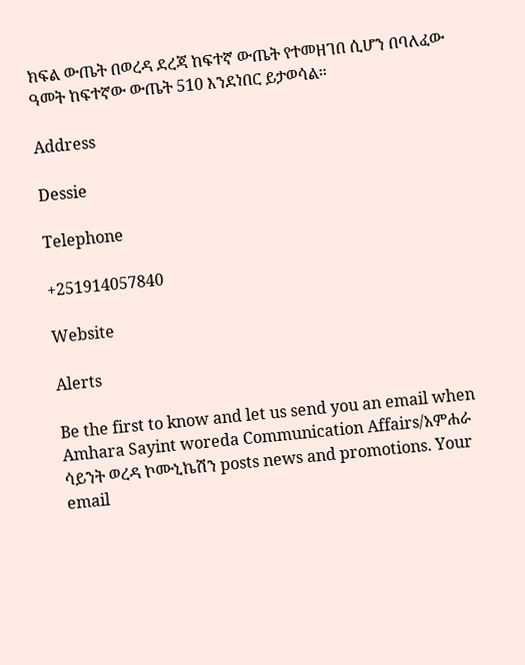ክፍል ውጤት በወረዳ ደረጃ ከፍተኛ ውጤት የተመዘገበ ሲሆን በባለፈው ዓመት ከፍተኛው ውጤት 510 እንደነበር ይታወሳል።

Address

Dessie

Telephone

+251914057840

Website

Alerts

Be the first to know and let us send you an email when Amhara Sayint woreda Communication Affairs/አምሐራ ሳይንት ወረዳ ኮሙኒኬሽን posts news and promotions. Your email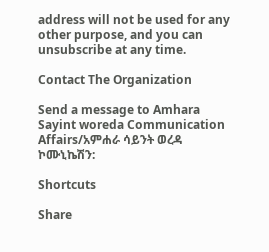address will not be used for any other purpose, and you can unsubscribe at any time.

Contact The Organization

Send a message to Amhara Sayint woreda Communication Affairs/አምሐራ ሳይንት ወረዳ ኮሙኒኬሽን:

Shortcuts

Share